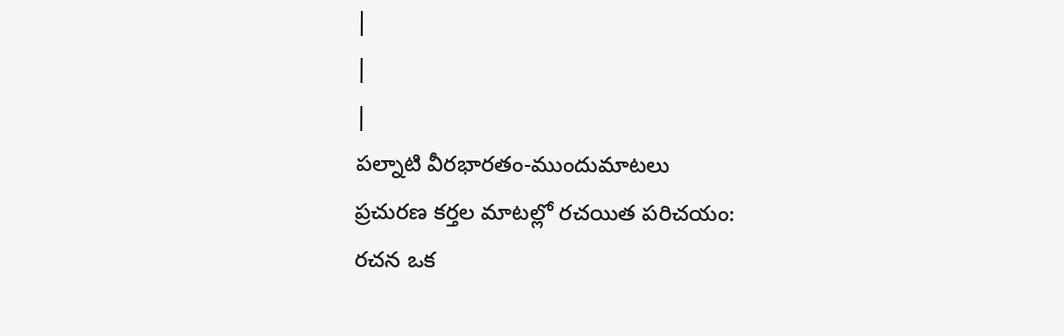|
|
|
పల్నాటి వీరభారతం-ముందుమాటలు
ప్రచురణ కర్తల మాటల్లో రచయిత పరిచయం:
రచన ఒక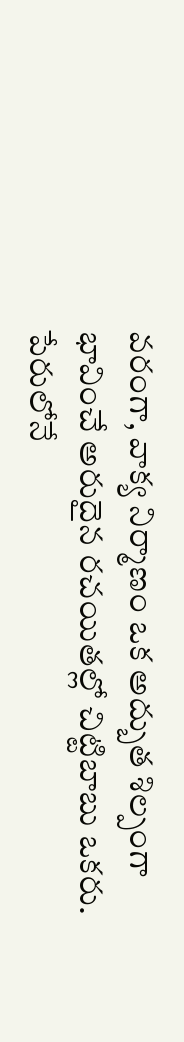వరంగా, వాక్య నిర్మాణం ఒక అద్బుత శిల్పంగా భావించే అరుదైన రచయితల్లో చిట్టిబాబు ఒకరు. పేరులోనే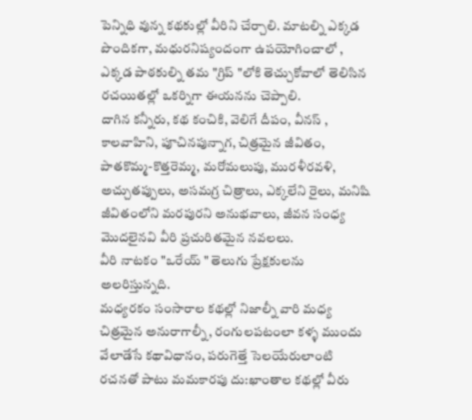పెన్నిధి వున్న కథకుల్లో వీరిని చేర్చాలి. మాటల్ని ఎక్కడ పొందికగా, మధురనిష్యందంగా ఉపయోగించాలో , ఎక్కడ పాఠకుల్ని తమ "గ్రిప్ "లోకి తెచ్చుకోవాలో తెలిసిన రచయితల్లో ఒకర్నిగా ఈయనను చెప్పాలి.
దాగిన కన్నీరు, కథ కంచికి, వెలిగే దీపం, వీనస్ , కాలవాహిని, పూచినపున్నాగ, చిత్రమైన జీవితం, పాతకొమ్మ-కొత్తరెమ్మ, మరోమలుపు, మురళీరవళి, అచ్చుతప్పులు, అసమగ్ర చిత్రాలు, ఎక్కలేని రైలు, మనిషి జీవితంలోని మరపురని అనుభవాలు, జీవన సంధ్య మొదలైనవి వీరి ప్రచురితమైన నవలలు.
వీరి నాటకం "ఒరేయ్ " తెలుగు ప్రేక్షకులను అలరిస్తున్నది.
మధ్యరకం సంసారాల కథల్లో నిజాల్నీ వారి మధ్య చిత్రమైన అనురాగాల్నీ, రంగులపటంలా కళ్ళ ముందు వేలాడేసే కథావిధానం, పరుగెత్తే సెలయేరులాంటి రచనతో పాటు మమకారపు దు:ఖాంతాల కథల్లో వీరు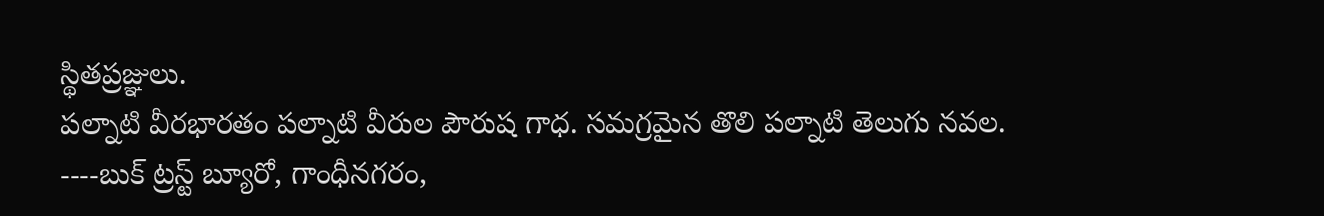స్థితప్రజ్ఞులు.
పల్నాటి వీరభారతం పల్నాటి వీరుల పౌరుష గాధ. సమగ్రమైన తొలి పల్నాటి తెలుగు నవల.
----బుక్ ట్రస్ట్ బ్యూరో, గాంధీనగరం,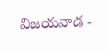విజయవాడ -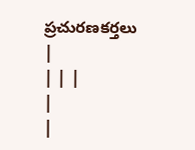ప్రచురణకర్తలు
|
| | |
|
|